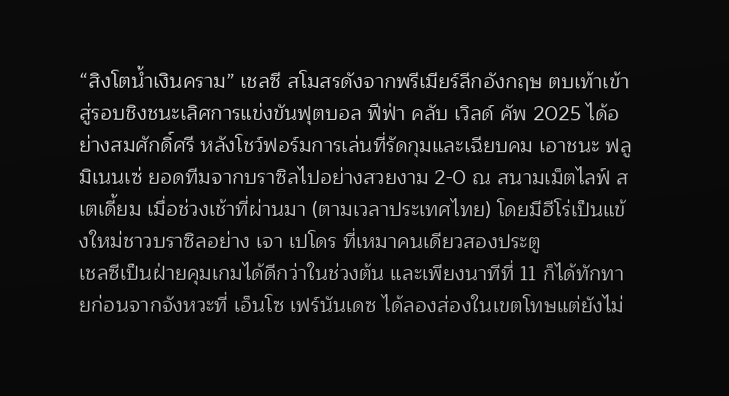“สิงโตน้ำเงินคราม” เชลซี สโมสรดังจากพรีเมียร์ลีกอังกฤษ ตบเท้าเข้าสู่รอบชิงชนะเลิศการแข่งขันฟุตบอล ฟีฟ่า คลับ เวิลด์ คัพ 2025 ได้อย่างสมศักดิ์ศรี หลังโชว์ฟอร์มการเล่นที่รัดกุมและเฉียบคม เอาชนะ ฟลูมิเนนเซ่ ยอดทีมจากบราซิลไปอย่างสวยงาม 2-0 ณ สนามเม็ตไลฟ์ สเตเดี้ยม เมื่อช่วงเช้าที่ผ่านมา (ตามเวลาประเทศไทย) โดยมีฮีโร่เป็นแข้งใหม่ชาวบราซิลอย่าง เจา เปโดร ที่เหมาคนเดียวสองประตู
เชลซีเป็นฝ่ายคุมเกมได้ดีกว่าในช่วงต้น และเพียงนาทีที่ 11 ก็ได้ทักทายก่อนจากจังหวะที่ เอ็นโซ เฟร์นันเดซ ได้ลองส่องในเขตโทษแต่ยังไม่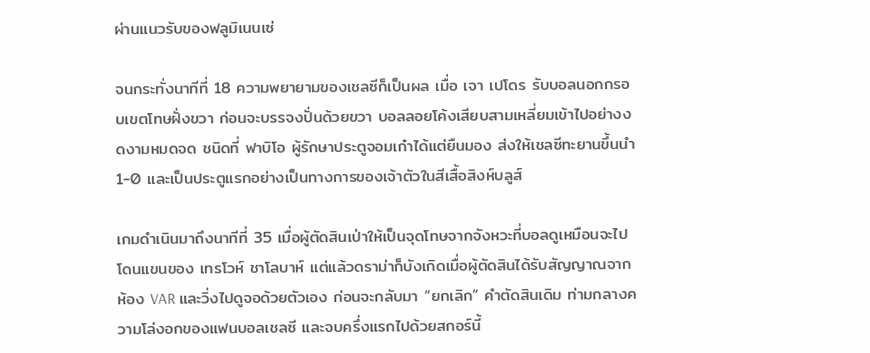ผ่านแนวรับของฟลูมิเนนเซ่

จนกระทั่งนาทีที่ 18 ความพยายามของเชลซีก็เป็นผล เมื่อ เจา เปโดร รับบอลนอกกรอบเขตโทษฝั่งขวา ก่อนจะบรรจงปั่นด้วยขวา บอลลอยโค้งเสียบสามเหลี่ยมเข้าไปอย่างงดงามหมดจด ชนิดที่ ฟาบิโอ ผู้รักษาประตูจอมเก๋าได้แต่ยืนมอง ส่งให้เชลซีทะยานขึ้นนำ 1-0 และเป็นประตูแรกอย่างเป็นทางการของเจ้าตัวในสีเสื้อสิงห์บลูส์

เกมดำเนินมาถึงนาทีที่ 35 เมื่อผู้ตัดสินเป่าให้เป็นจุดโทษจากจังหวะที่บอลดูเหมือนจะไปโดนแขนของ เทรโวห์ ชาโลบาห์ แต่แล้วดราม่าก็บังเกิดเมื่อผู้ตัดสินได้รับสัญญาณจากห้อง VAR และวิ่งไปดูจอด้วยตัวเอง ก่อนจะกลับมา “ยกเลิก” คำตัดสินเดิม ท่ามกลางความโล่งอกของแฟนบอลเชลซี และจบครึ่งแรกไปด้วยสกอร์นี้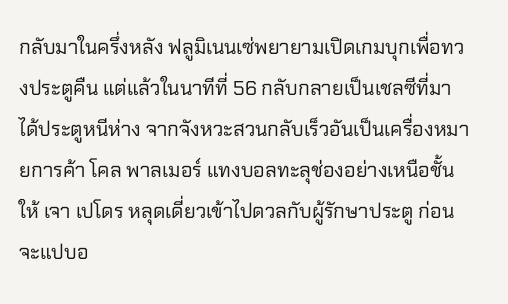กลับมาในครึ่งหลัง ฟลูมิเนนเซ่พยายามเปิดเกมบุกเพื่อทวงประตูคืน แต่แล้วในนาทีที่ 56 กลับกลายเป็นเชลซีที่มาได้ประตูหนีห่าง จากจังหวะสวนกลับเร็วอันเป็นเครื่องหมายการค้า โคล พาลเมอร์ แทงบอลทะลุช่องอย่างเหนือชั้นให้ เจา เปโดร หลุดเดี่ยวเข้าไปดวลกับผู้รักษาประตู ก่อนจะแปบอ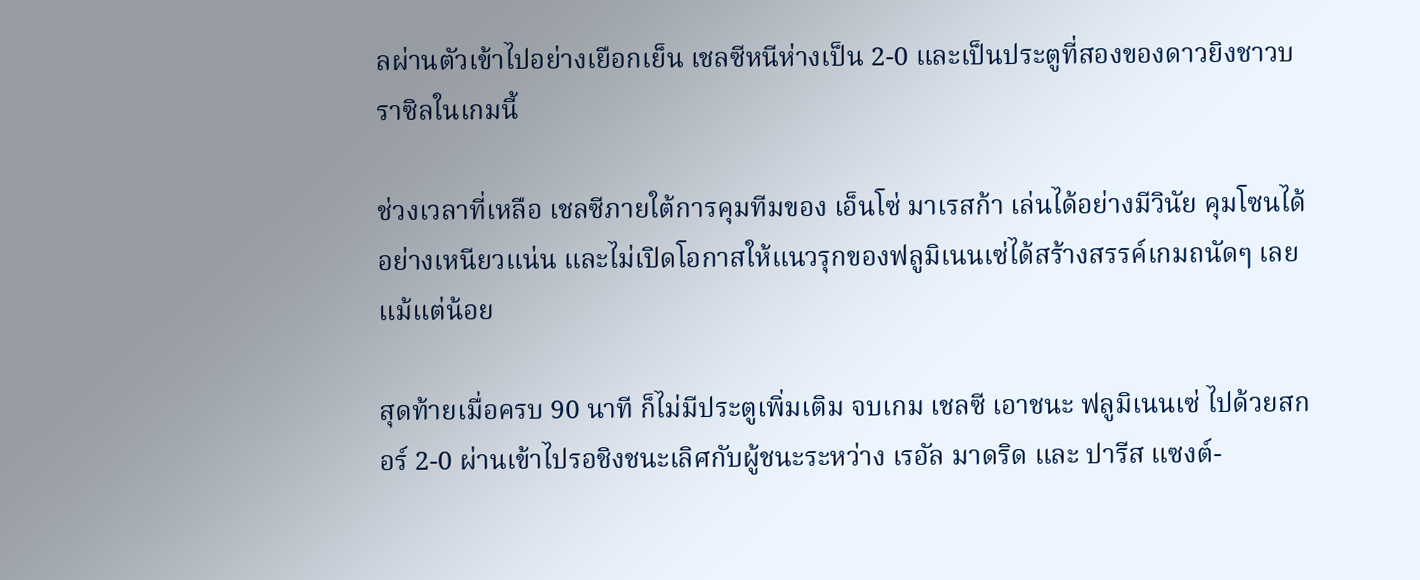ลผ่านตัวเข้าไปอย่างเยือกเย็น เชลซีหนีห่างเป็น 2-0 และเป็นประตูที่สองของดาวยิงชาวบราซิลในเกมนี้

ช่วงเวลาที่เหลือ เชลซีภายใต้การคุมทีมของ เอ็นโซ่ มาเรสก้า เล่นได้อย่างมีวินัย คุมโซนได้อย่างเหนียวแน่น และไม่เปิดโอกาสให้แนวรุกของฟลูมิเนนเซ่ได้สร้างสรรค์เกมถนัดๆ เลยแม้แต่น้อย

สุดท้ายเมื่อครบ 90 นาที ก็ไม่มีประตูเพิ่มเติม จบเกม เชลซี เอาชนะ ฟลูมิเนนเซ่ ไปด้วยสกอร์ 2-0 ผ่านเข้าไปรอชิงชนะเลิศกับผู้ชนะระหว่าง เรอัล มาดริด และ ปารีส แซงต์-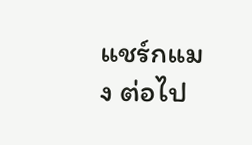แชร์กแมง ต่อไป